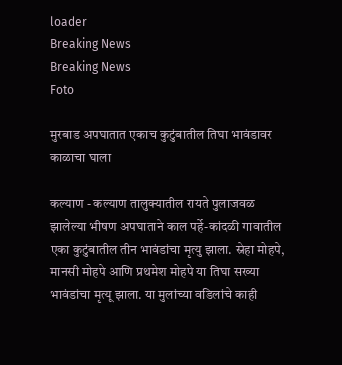loader
Breaking News
Breaking News
Foto

मुरबाड अपघातात एकाच कुटुंबातील तिघा भावंडावर काळाचा घाला

कल्याण - कल्याण तालुक्यातील रायते पुलाजवळ झालेल्या भीषण अपघाताने काल पर्हे-कांदळी गावातील एका कुटुंबातील तीन भावंडांचा मृत्यु झाला. स्नेहा मोहपे, मानसी मोहपे आणि प्रथमेश मोहपे या तिघा सख्या भावंडांचा मृत्यू झाला. या मुलांच्या वडिलांचे काही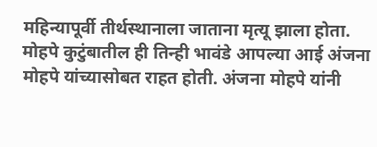महिन्यापूर्वी तीर्थस्थानाला जाताना मृत्यू झाला होता. मोहपे कुटुंबातील ही तिन्ही भावंडे आपल्या आई अंजना मोहपे यांच्यासोबत राहत होती. अंजना मोहपे यांनी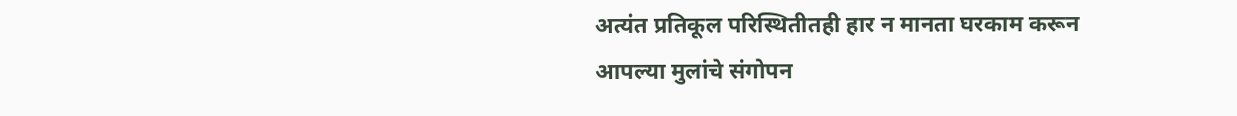अत्यंत प्रतिकूल परिस्थितीतही हार न मानता घरकाम करून आपल्या मुलांचे संगोपन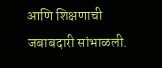आणि शिक्षणाची जबाबदारी सांभाळली.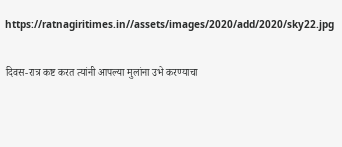https://ratnagiritimes.in//assets/images/2020/add/2020/sky22.jpg

दिवस-रात्र कष्ट करत त्यांनी आपल्या मुलांना उभे करण्याचा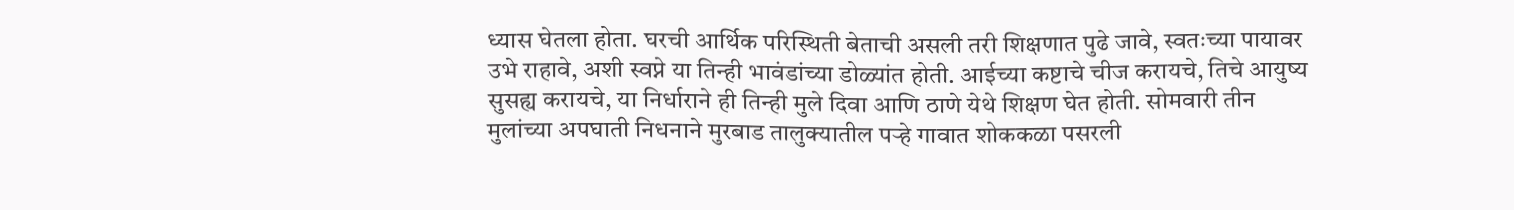ध्यास घेतला होता. घरची आर्थिक परिस्थिती बेताची असली तरी शिक्षणात पुढे जावे, स्वतःच्या पायावर उभे राहावे, अशी स्वप्ने या तिन्ही भावंडांच्या डोळ्यांत होती. आईच्या कष्टाचे चीज करायचे, तिचे आयुष्य सुसह्य करायचे, या निर्धाराने ही तिन्ही मुले दिवा आणि ठाणे येथे शिक्षण घेत होती. सोमवारी तीन मुलांच्या अपघाती निधनाने मुरबाड तालुक्यातील पर्‍हे गावात शोककळा पसरली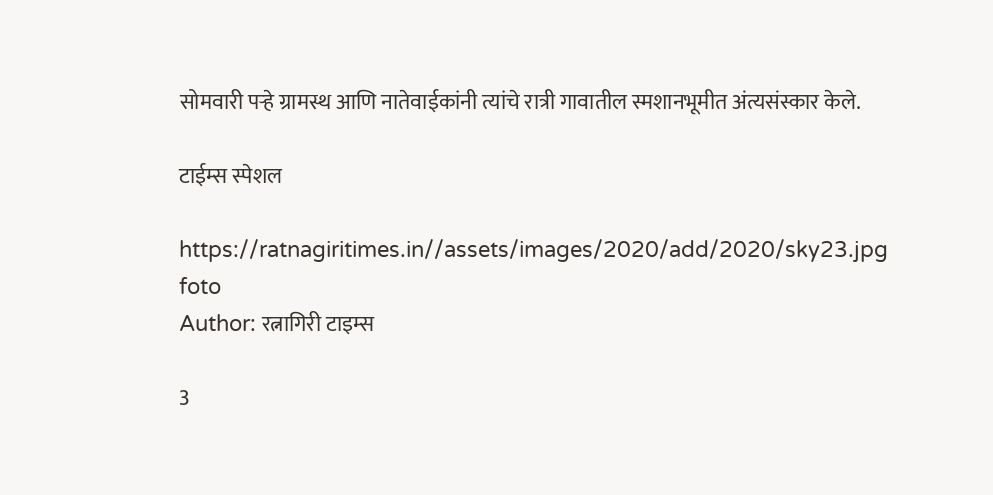सोमवारी पर्‍हे ग्रामस्थ आणि नातेवाईकांनी त्यांचे रात्री गावातील स्मशानभूमीत अंत्यसंस्कार केले.

टाईम्स स्पेशल

https://ratnagiritimes.in//assets/images/2020/add/2020/sky23.jpg
foto
Author: रत्नागिरी टाइम्स

3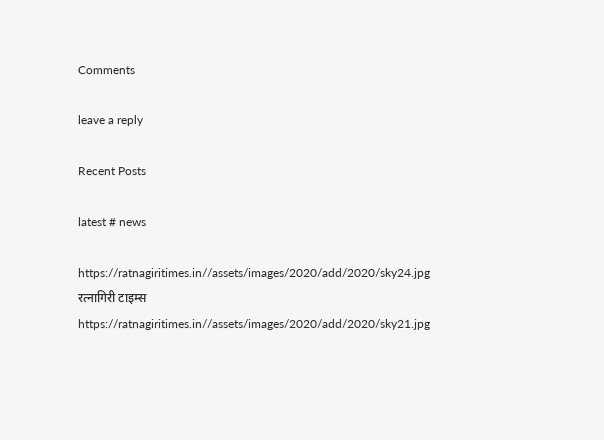Comments

leave a reply

Recent Posts

latest # news

https://ratnagiritimes.in//assets/images/2020/add/2020/sky24.jpg
रत्नागिरी टाइम्स
https://ratnagiritimes.in//assets/images/2020/add/2020/sky21.jpg